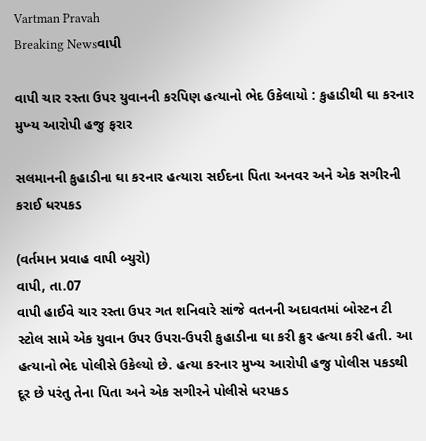Vartman Pravah
Breaking Newsવાપી

વાપી ચાર રસ્‍તા ઉપર યુવાનની કરપિણ હત્‍યાનો ભેદ ઉકેલાયો : કુહાડીથી ઘા કરનાર મુખ્‍ય આરોપી હજુ ફરાર

સલમાનની કુહાડીના ઘા કરનાર હત્‍યારા સઈદના પિતા અનવર અને એક સગીરની કરાઈ ધરપકડ

(વર્તમાન પ્રવાહ વાપી બ્‍યુરો)
વાપી, તા.07
વાપી હાઈવે ચાર રસ્‍તા ઉપર ગત શનિવારે સાંજે વતનની અદાવતમાં બોસ્‍ટન ટી સ્‍ટોલ સામે એક યુવાન ઉપર ઉપરા-ઉપરી કુહાડીના ઘા કરી ક્રુર હત્‍યા કરી હતી. આ હત્‍યાનો ભેદ પોલીસે ઉકેલ્‍યો છે. હત્‍યા કરનાર મુખ્‍ય આરોપી હજુ પોલીસ પકડથી દૂર છે પરંતુ તેના પિતા અને એક સગીરને પોલીસે ધરપકડ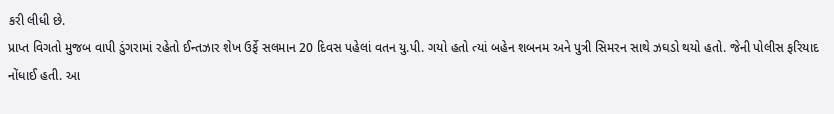કરી લીધી છે.
પ્રાપ્ત વિગતો મુજબ વાપી ડુંગરામાં રહેતો ઈન્‍તઝાર શેખ ઉર્ફે સલમાન 20 દિવસ પહેલાં વતન યુ.પી. ગયો હતો ત્‍યાં બહેન શબનમ અને પુત્રી સિમરન સાથે ઝઘડો થયો હતો. જેની પોલીસ ફરિયાદ નોંધાઈ હતી. આ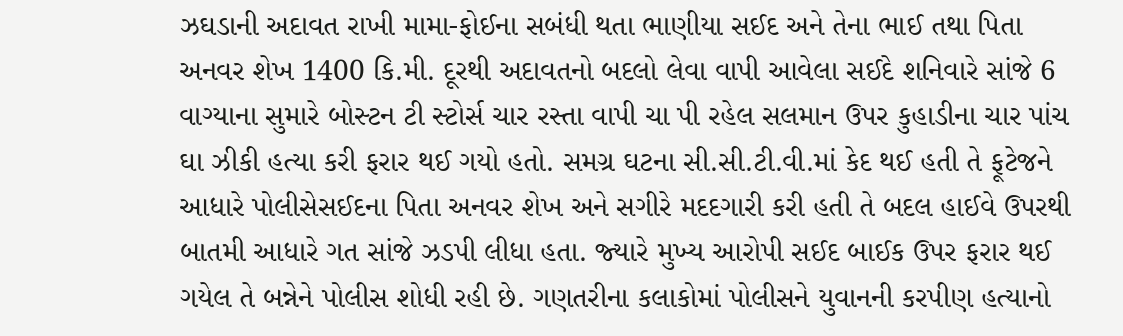ઝઘડાની અદાવત રાખી મામા-ફોઈના સબંધી થતા ભાણીયા સઈદ અને તેના ભાઈ તથા પિતા અનવર શેખ 1400 કિ.મી. દૂરથી અદાવતનો બદલો લેવા વાપી આવેલા સઈદે શનિવારે સાંજે 6 વાગ્‍યાના સુમારે બોસ્‍ટન ટી સ્‍ટોર્સ ચાર રસ્‍તા વાપી ચા પી રહેલ સલમાન ઉપર કુહાડીના ચાર પાંચ ઘા ઝીકી હત્‍યા કરી ફરાર થઈ ગયો હતો. સમગ્ર ઘટના સી.સી.ટી.વી.માં કેદ થઈ હતી તે ફૂટેજને આધારે પોલીસેસઈદના પિતા અનવર શેખ અને સગીરે મદદગારી કરી હતી તે બદલ હાઈવે ઉપરથી બાતમી આધારે ગત સાંજે ઝડપી લીધા હતા. જ્‍યારે મુખ્‍ય આરોપી સઈદ બાઈક ઉપર ફરાર થઈ ગયેલ તે બન્નેને પોલીસ શોધી રહી છે. ગણતરીના કલાકોમાં પોલીસને યુવાનની કરપીણ હત્‍યાનો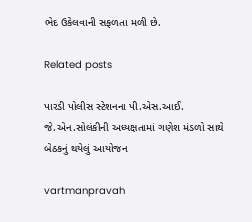ભેદ ઉકેલવાની સફળતા મળી છે.

Related posts

પારડી પોલીસ સ્‍ટેશનના પી.એસ.આઈ. જે.એન.સોલંકીની અધ્‍યક્ષતામાં ગણેશ મંડળો સાથે બેઠકનું થયેલું આયોજન

vartmanpravah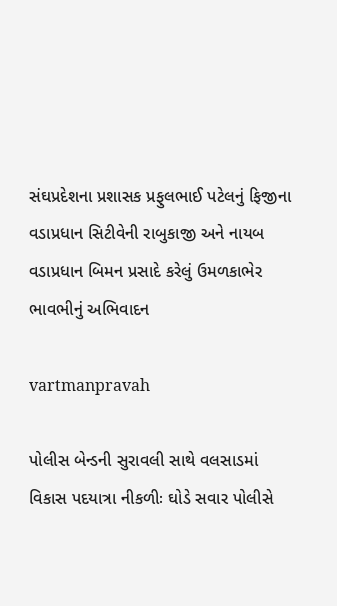સંઘપ્રદેશના પ્રશાસક પ્રફુલભાઈ પટેલનું ફિજીના વડાપ્રધાન સિટીવેની રાબુકાજી અને નાયબ વડાપ્રધાન બિમન પ્રસાદે કરેલું ઉમળકાભેર ભાવભીનું અભિવાદન

vartmanpravah

પોલીસ બેન્‍ડની સુરાવલી સાથે વલસાડમાં વિકાસ પદયાત્રા નીકળીઃ ઘોડે સવાર પોલીસે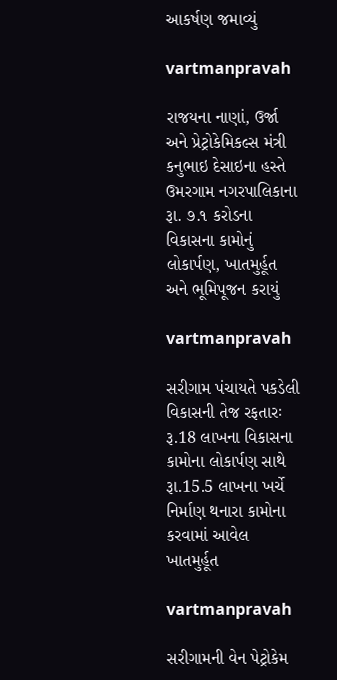આકર્ષણ જમાવ્‍યું

vartmanpravah

રાજયના નાણાં, ઉર્જા અને પ્રેટ્રોકેમિકલ્સ મંત્રી કનુભાઇ દેસાઇના હસ્તે ઉમરગામ નગરપાલિકાના રૂા. ૭.૧ કરોડના વિકાસના કામોનું લોકાર્પણ, ખાતમુર્હૂત અને ભૂમિપૂજન કરાયું

vartmanpravah

સરીગામ પંચાયતે પકડેલી વિકાસની તેજ રફતારઃ રૂ.18 લાખના વિકાસના કામોના લોકાર્પણ સાથે રૂા.15.5 લાખના ખર્ચે નિર્માણ થનારા કામોના કરવામાં આવેલ ખાતમુર્હૂત

vartmanpravah

સરીગામની વેન પેટ્રોકેમ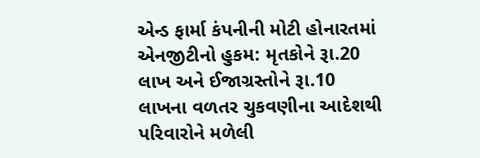એન્‍ડ ફાર્મા કંપનીની મોટી હોનારતમાં એનજીટીનો હુકમ: મૃતકોને રૂા.20 લાખ અને ઈજાગ્રસ્‍તોને રૂા.10 લાખના વળતર ચુકવણીના આદેશથી પરિવારોને મળેલી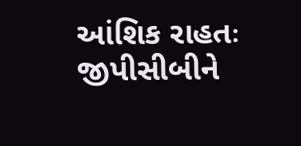આંશિક રાહતઃ જીપીસીબીને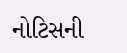નોટિસની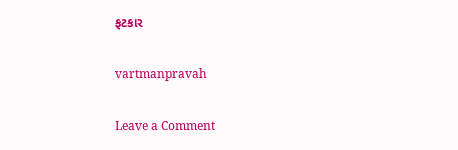ફટકાર

vartmanpravah

Leave a Comment